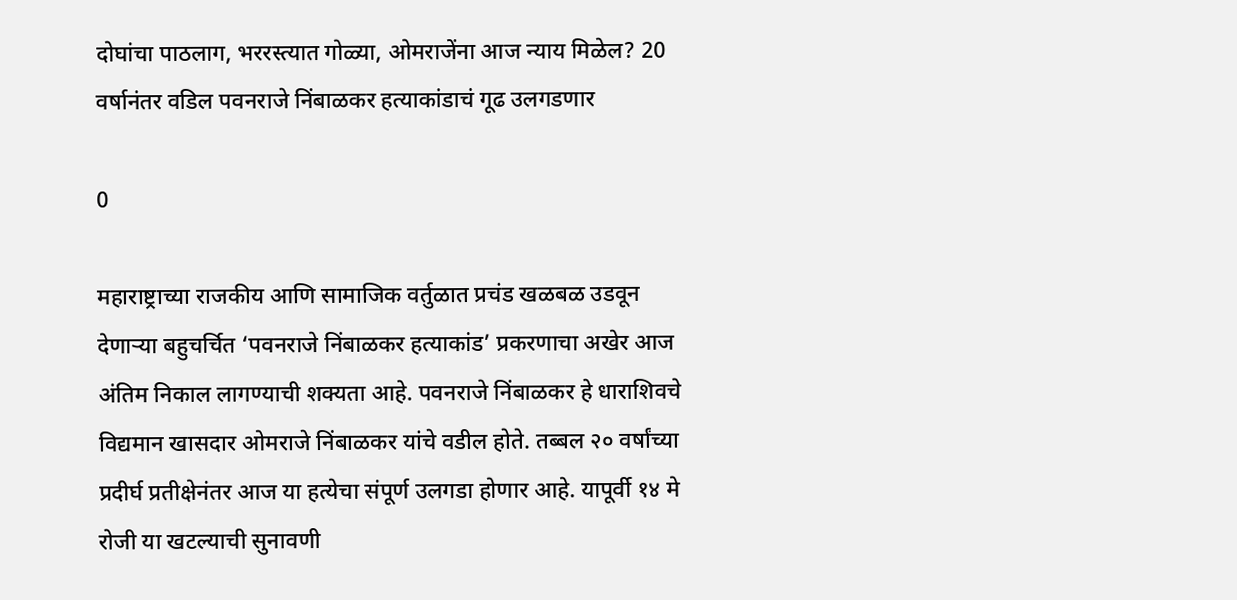दोघांचा पाठलाग, भररस्त्यात गोळ्या, ओमराजेंना आज न्याय मिळेल? 20 वर्षानंतर वडिल पवनराजे निंबाळकर हत्याकांडाचं गूढ उलगडणार

0

महाराष्ट्राच्या राजकीय आणि सामाजिक वर्तुळात प्रचंड खळबळ उडवून देणाऱ्या बहुचर्चित ‘पवनराजे निंबाळकर हत्याकांड’ प्रकरणाचा अखेर आज अंतिम निकाल लागण्याची शक्यता आहे. पवनराजे निंबाळकर हे धाराशिवचे विद्यमान खासदार ओमराजे निंबाळकर यांचे वडील होते. तब्बल २० वर्षांच्या प्रदीर्घ प्रतीक्षेनंतर आज या हत्येचा संपूर्ण उलगडा होणार आहे. यापूर्वी १४ मे रोजी या खटल्याची सुनावणी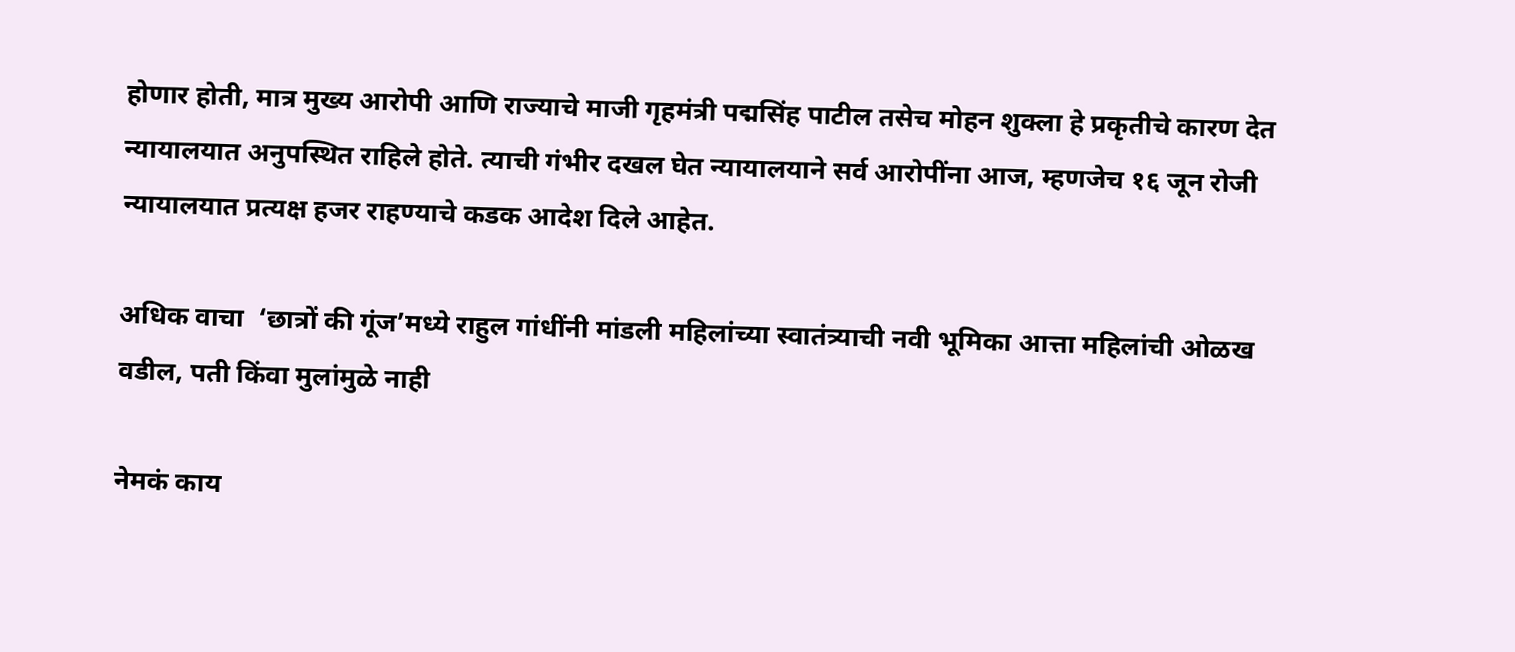होणार होती, मात्र मुख्य आरोपी आणि राज्याचे माजी गृहमंत्री पद्मसिंह पाटील तसेच मोहन शुक्ला हे प्रकृतीचे कारण देत न्यायालयात अनुपस्थित राहिले होते. त्याची गंभीर दखल घेत न्यायालयाने सर्व आरोपींना आज, म्हणजेच १६ जून रोजी न्यायालयात प्रत्यक्ष हजर राहण्याचे कडक आदेश दिले आहेत.

अधिक वाचा  ‘छात्रों की गूंज’मध्ये राहुल गांधींनी मांडली महिलांच्या स्वातंत्र्याची नवी भूमिका आत्ता महिलांची ओळख वडील, पती किंवा मुलांमुळे नाही

नेमकं काय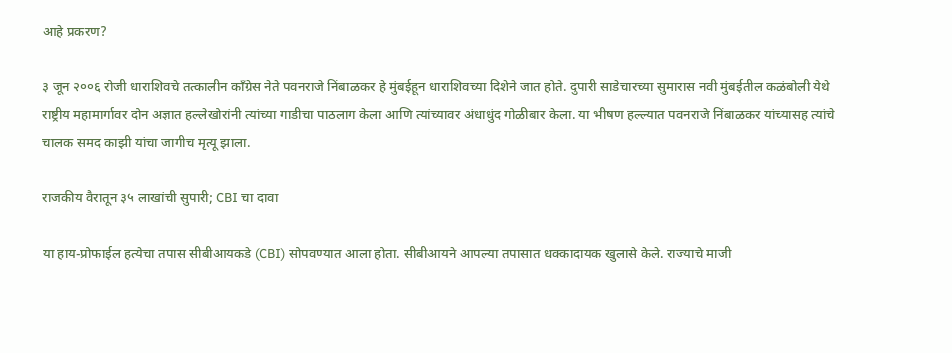आहे प्रकरण?

३ जून २००६ रोजी धाराशिवचे तत्कालीन काँग्रेस नेते पवनराजे निंबाळकर हे मुंबईहून धाराशिवच्या दिशेने जात होते. दुपारी साडेचारच्या सुमारास नवी मुंबईतील कळंबोली येथे राष्ट्रीय महामार्गावर दोन अज्ञात हल्लेखोरांनी त्यांच्या गाडीचा पाठलाग केला आणि त्यांच्यावर अंधाधुंद गोळीबार केला. या भीषण हल्ल्यात पवनराजे निंबाळकर यांच्यासह त्यांचे चालक समद काझी यांचा जागीच मृत्यू झाला.

राजकीय वैरातून ३५ लाखांची सुपारी; CBI चा दावा

या हाय-प्रोफाईल हत्येचा तपास सीबीआयकडे (CBI) सोपवण्यात आला होता. सीबीआयने आपल्या तपासात धक्कादायक खुलासे केले. राज्याचे माजी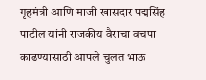गृहमंत्री आणि माजी खासदार पद्मसिंह पाटील यांनी राजकीय वैराचा वचपा काढण्यासाठी आपले चुलत भाऊ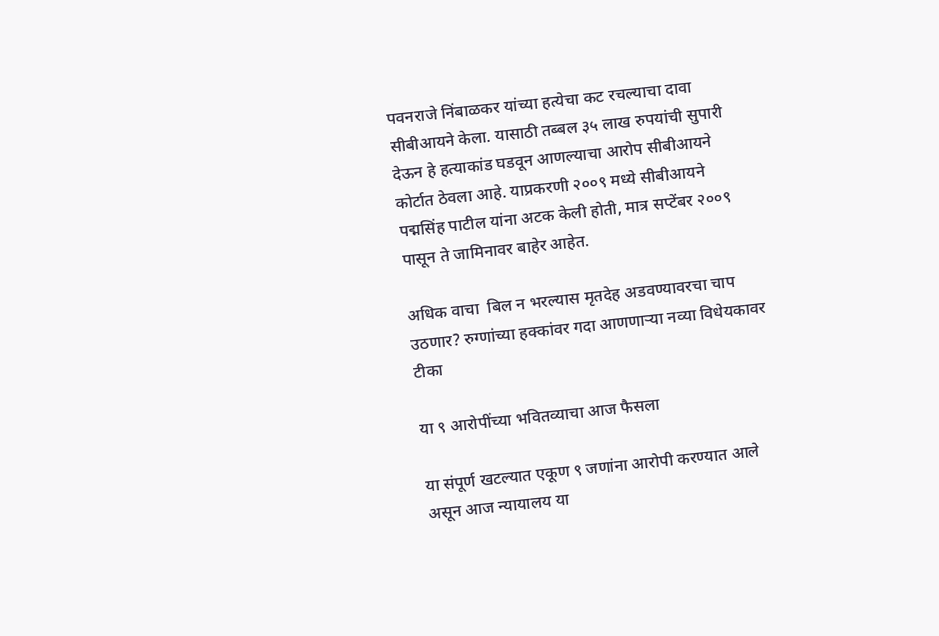पवनराजे निंबाळकर यांच्या हत्येचा कट रचल्याचा दावा सीबीआयने केला. यासाठी तब्बल ३५ लाख रुपयांची सुपारी देऊन हे हत्याकांड घडवून आणल्याचा आरोप सीबीआयने कोर्टात ठेवला आहे. याप्रकरणी २००९ मध्ये सीबीआयने पद्मसिंह पाटील यांना अटक केली होती, मात्र सप्टेंबर २००९ पासून ते जामिनावर बाहेर आहेत.

अधिक वाचा  बिल न भरल्यास मृतदेह अडवण्यावरचा चाप उठणार? रुग्णांच्या हक्कांवर गदा आणणाऱ्या नव्या विधेयकावर टीका

या ९ आरोपींच्या भवितव्याचा आज फैसला

या संपूर्ण खटल्यात एकूण ९ जणांना आरोपी करण्यात आले असून आज न्यायालय या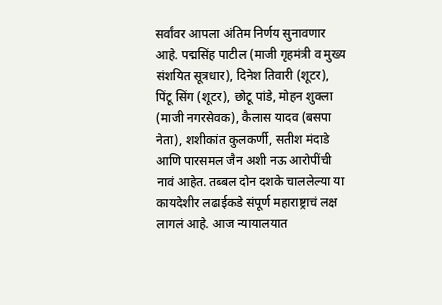सर्वांवर आपला अंतिम निर्णय सुनावणार आहे. पद्मसिंह पाटील (माजी गृहमंत्री व मुख्य संशयित सूत्रधार), दिनेश तिवारी (शूटर), पिंटू सिंग (शूटर), छोटू पांडे, मोहन शुक्ला (माजी नगरसेवक), कैलास यादव (बसपा नेता), शशीकांत कुलकर्णी, सतीश मंदाडे आणि पारसमल जैन अशी नऊ आरोपींची नावं आहेत. तब्बल दोन दशके चाललेल्या या कायदेशीर लढाईकडे संपूर्ण महाराष्ट्राचं लक्ष लागलं आहे. आज न्यायालयात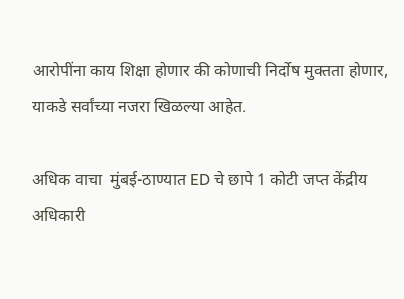आरोपींना काय शिक्षा होणार की कोणाची निर्दोष मुक्तता होणार, याकडे सर्वांच्या नजरा खिळल्या आहेत.

अधिक वाचा  मुंबई-ठाण्यात ED चे छापे 1 कोटी जप्त केंद्रीय अधिकारी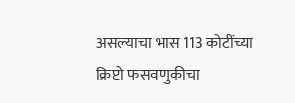असल्याचा भास 113 कोटींच्या क्रिप्टो फसवणुकीचा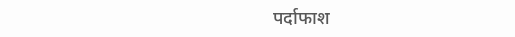पर्दाफाश